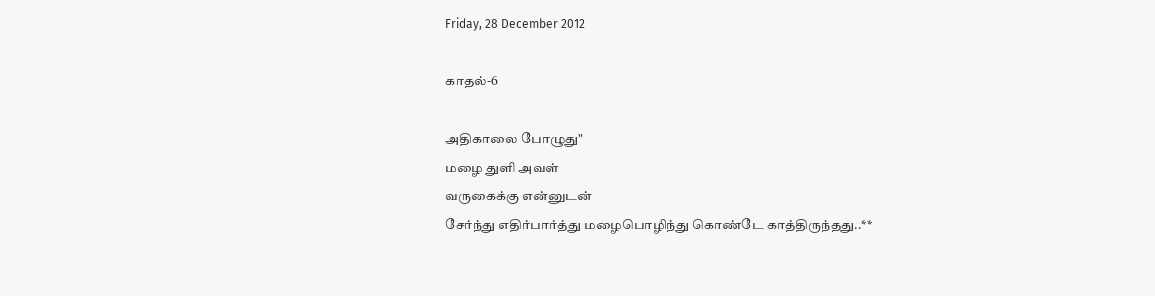Friday, 28 December 2012

காதல்-6

அதிகாலை போழுது"
மழை துளி அவள்
வருகைக்கு என்னுடன்
சேர்ந்து எதிர்பார்த்து மழைபொழிந்து கொண்டே காத்திருந்தது..**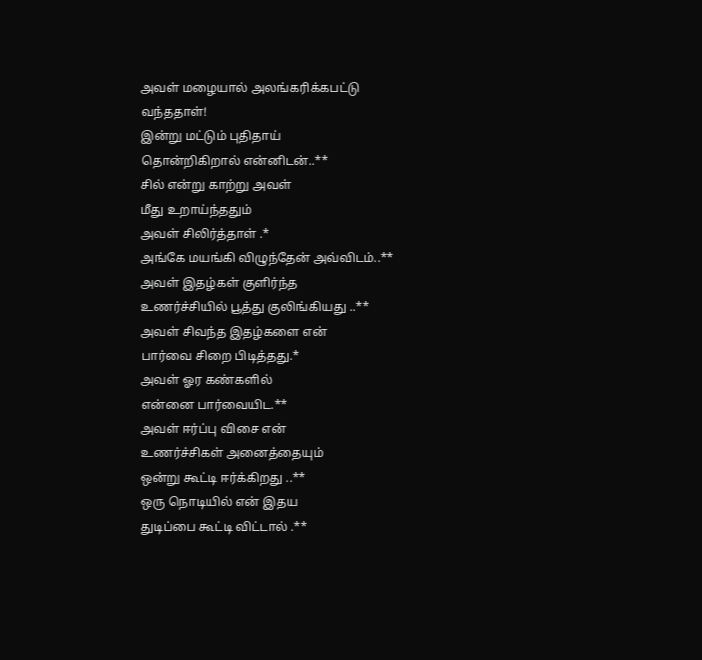அவள் மழையால் அலங்கரிக்கபட்டு
வந்ததாள்!
இன்று மட்டும் புதிதாய்
தொன்றிகிறால் என்னிடன்..**
சில் என்று காற்று அவள்
மீது உறாய்ந்ததும்
அவள் சிலிர்த்தாள் .*
அங்கே மயங்கி விழுந்தேன் அவ்விடம்..**
அவள் இதழ்கள் குளிர்ந்த
உணர்ச்சியில் பூத்து குலிங்கியது ..**
அவள் சிவந்த இதழ்களை என்
பார்வை சிறை பிடித்தது.*
அவள் ஓர கண்களில்
என்னை பார்வையிட.**
அவள் ஈர்ப்பு விசை என்
உணர்ச்சிகள் அனைத்தையும்
ஒன்று கூட்டி ஈர்க்கிறது ..**
ஒரு நொடியில் என் இதய
துடிப்பை கூட்டி விட்டால் .**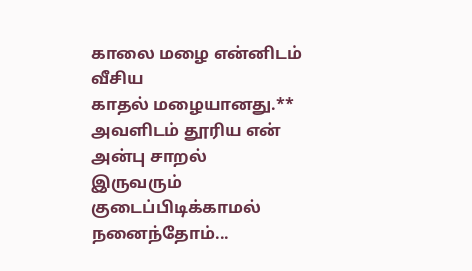காலை மழை என்னிடம் வீசிய
காதல் மழையானது.**
அவளிடம் தூரிய என்
அன்பு சாறல்
இருவரும் குடைப்பிடிக்காமல்
நனைந்தோம்...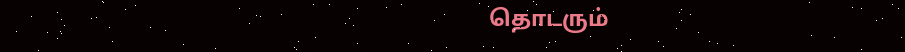தொடரும்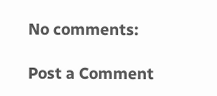No comments:

Post a Comment